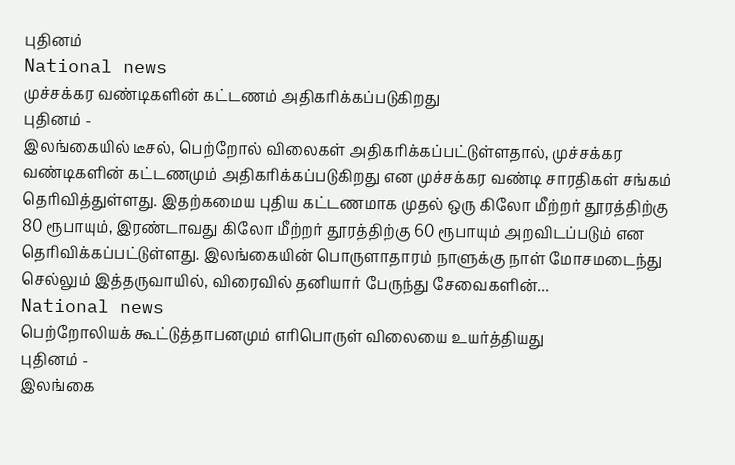புதினம்
National news
முச்சக்கர வண்டிகளின் கட்டணம் அதிகரிக்கப்படுகிறது
புதினம் -
இலங்கையில் டீசல், பெற்றோல் விலைகள் அதிகரிக்கப்பட்டுள்ளதால், முச்சக்கர வண்டிகளின் கட்டணமும் அதிகரிக்கப்படுகிறது என முச்சக்கர வண்டி சாரதிகள் சங்கம் தெரிவித்துள்ளது. இதற்கமைய புதிய கட்டணமாக முதல் ஒரு கிலோ மீற்றர் தூரத்திற்கு 80 ரூபாயும், இரண்டாவது கிலோ மீற்றர் தூரத்திற்கு 60 ரூபாயும் அறவிடப்படும் என தெரிவிக்கப்பட்டுள்ளது. இலங்கையின் பொருளாதாரம் நாளுக்கு நாள் மோசமடைந்து செல்லும் இத்தருவாயில், விரைவில் தனியார் பேருந்து சேவைகளின்...
National news
பெற்றோலியக் கூட்டுத்தாபனமும் எரிபொருள் விலையை உயர்த்தியது
புதினம் -
இலங்கை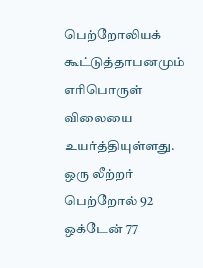பெற்றோலியக் கூட்டுத்தாபனமும் எரிபொருள் விலையை உயர்த்தியுள்ளது. ஒரு லீற்றர் பெற்றோல் 92 ஒக்டேன் 77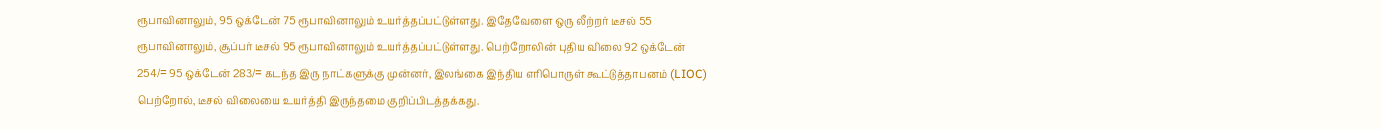ரூபாவினாலும், 95 ஒக்டேன் 75 ரூபாவினாலும் உயர்த்தப்பட்டுள்ளது. இதேவேளை ஒரு லீற்றர் டீசல் 55 ரூபாவினாலும், சூப்பர் டீசல் 95 ரூபாவினாலும் உயர்த்தப்பட்டுள்ளது. பெற்றோலின் புதிய விலை 92 ஒக்டேன் 254/= 95 ஒக்டேன் 283/= கடந்த இரு நாட்களுக்கு முன்னர், இலங்கை இந்திய எரிபொருள் கூட்டுத்தாபனம் (LIOC) பெற்றோல், டீசல் விலையை உயர்த்தி இருந்தமை குறிப்பிடத்தக்கது.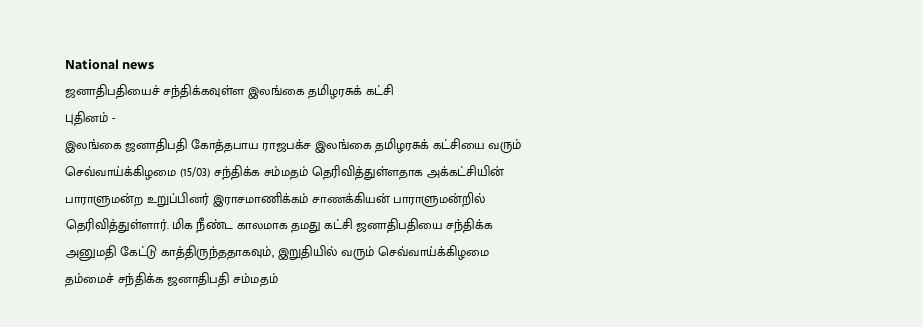National news
ஜனாதிபதியைச் சந்திக்கவுள்ள இலங்கை தமிழரசுக் கட்சி
புதினம் -
இலங்கை ஜனாதிபதி கோத்தபாய ராஜபக்ச இலங்கை தமிழரசுக் கட்சியை வரும் செவ்வாய்க்கிழமை (15/03) சந்திக்க சம்மதம் தெரிவித்துள்ளதாக அக்கட்சியின் பாராளுமன்ற உறுப்பினர் இராசமாணிக்கம் சாணக்கியன் பாராளுமன்றில் தெரிவித்துள்ளார். மிக நீண்ட காலமாக தமது கட்சி ஜனாதிபதியை சந்திக்க அனுமதி கேட்டு காத்திருந்ததாகவும், இறுதியில் வரும் செவ்வாய்க்கிழமை தம்மைச் சந்திக்க ஜனாதிபதி சம்மதம்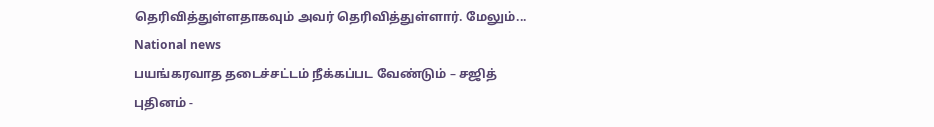தெரிவித்துள்ளதாகவும் அவர் தெரிவித்துள்ளார். மேலும்...
National news
பயங்கரவாத தடைச்சட்டம் நீக்கப்பட வேண்டும் – சஜித்
புதினம் -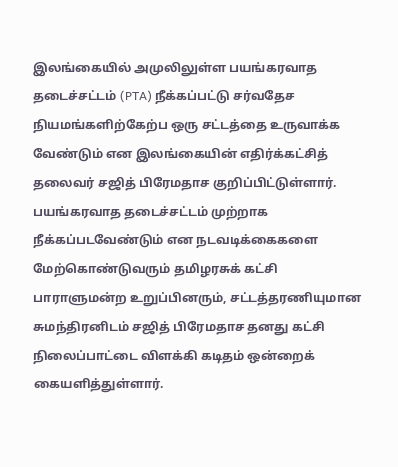இலங்கையில் அமுலிலுள்ள பயங்கரவாத தடைச்சட்டம் (PTA) நீக்கப்பட்டு சர்வதேச நியமங்களிற்கேற்ப ஒரு சட்டத்தை உருவாக்க வேண்டும் என இலங்கையின் எதிர்க்கட்சித் தலைவர் சஜித் பிரேமதாச குறிப்பிட்டுள்ளார். பயங்கரவாத தடைச்சட்டம் முற்றாக நீக்கப்படவேண்டும் என நடவடிக்கைகளை மேற்கொண்டுவரும் தமிழரசுக் கட்சி பாராளுமன்ற உறுப்பினரும், சட்டத்தரணியுமான சுமந்திரனிடம் சஜித் பிரேமதாச தனது கட்சி நிலைப்பாட்டை விளக்கி கடிதம் ஒன்றைக் கையளித்துள்ளார்.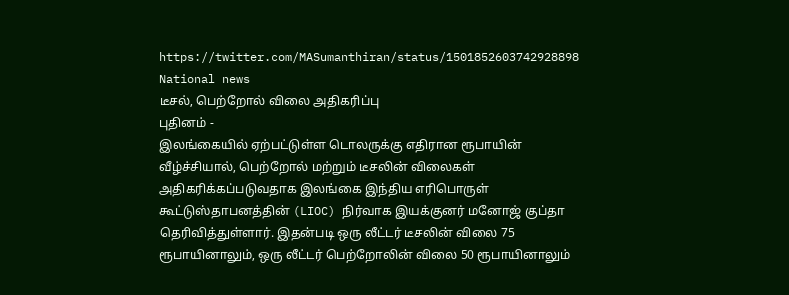https://twitter.com/MASumanthiran/status/1501852603742928898
National news
டீசல், பெற்றோல் விலை அதிகரிப்பு
புதினம் -
இலங்கையில் ஏற்பட்டுள்ள டொலருக்கு எதிரான ரூபாயின் வீழ்ச்சியால், பெற்றோல் மற்றும் டீசலின் விலைகள் அதிகரிக்கப்படுவதாக இலங்கை இந்திய எரிபொருள் கூட்டுஸ்தாபனத்தின் (LIOC) நிர்வாக இயக்குனர் மனோஜ் குப்தா தெரிவித்துள்ளார். இதன்படி ஒரு லீட்டர் டீசலின் விலை 75 ரூபாயினாலும், ஒரு லீட்டர் பெற்றோலின் விலை 50 ரூபாயினாலும்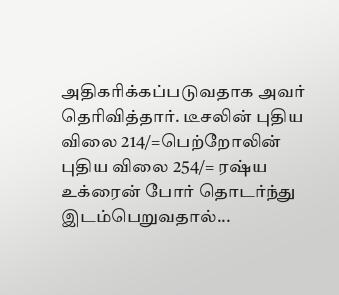அதிகரிக்கப்படுவதாக அவர் தெரிவித்தார். டீசலின் புதிய விலை 214/=பெற்றோலின் புதிய விலை 254/= ரஷ்ய உக்ரைன் போர் தொடர்ந்து இடம்பெறுவதால்...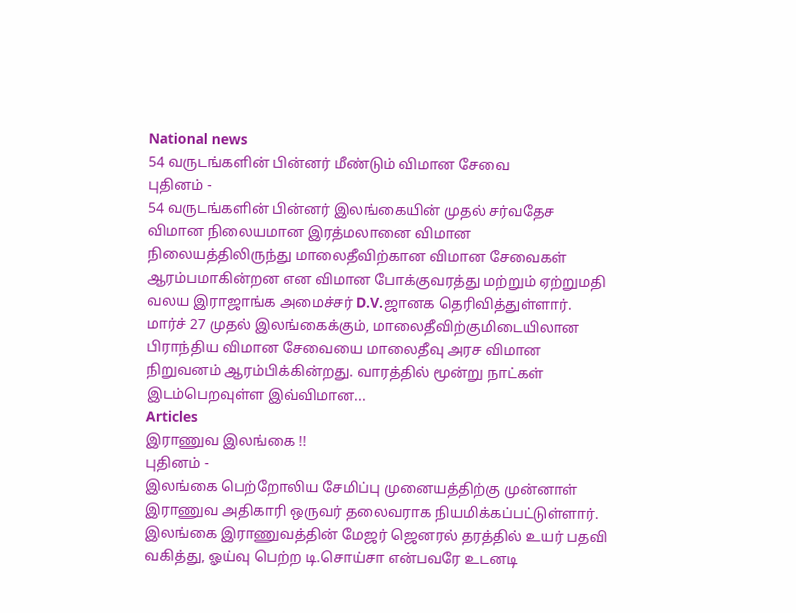National news
54 வருடங்களின் பின்னர் மீண்டும் விமான சேவை
புதினம் -
54 வருடங்களின் பின்னர் இலங்கையின் முதல் சர்வதேச விமான நிலையமான இரத்மலானை விமான நிலையத்திலிருந்து மாலைதீவிற்கான விமான சேவைகள் ஆரம்பமாகின்றன என விமான போக்குவரத்து மற்றும் ஏற்றுமதி வலய இராஜாங்க அமைச்சர் D.V.ஜானக தெரிவித்துள்ளார். மார்ச் 27 முதல் இலங்கைக்கும், மாலைதீவிற்குமிடையிலான பிராந்திய விமான சேவையை மாலைதீவு அரச விமான நிறுவனம் ஆரம்பிக்கின்றது. வாரத்தில் மூன்று நாட்கள் இடம்பெறவுள்ள இவ்விமான...
Articles
இராணுவ இலங்கை !!
புதினம் -
இலங்கை பெற்றோலிய சேமிப்பு முனையத்திற்கு முன்னாள் இராணுவ அதிகாரி ஒருவர் தலைவராக நியமிக்கப்பட்டுள்ளார். இலங்கை இராணுவத்தின் மேஜர் ஜெனரல் தரத்தில் உயர் பதவி வகித்து, ஓய்வு பெற்ற டி.சொய்சா என்பவரே உடனடி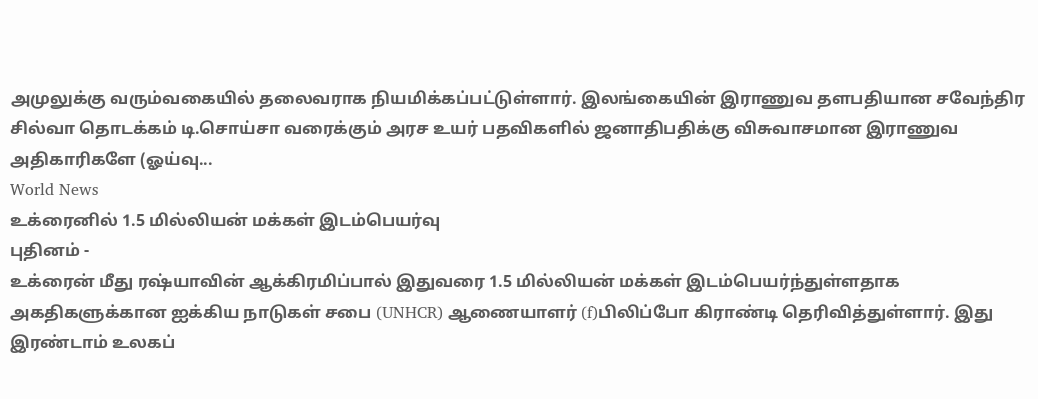அமுலுக்கு வரும்வகையில் தலைவராக நியமிக்கப்பட்டுள்ளார். இலங்கையின் இராணுவ தளபதியான சவேந்திர சில்வா தொடக்கம் டி.சொய்சா வரைக்கும் அரச உயர் பதவிகளில் ஜனாதிபதிக்கு விசுவாசமான இராணுவ அதிகாரிகளே (ஓய்வு...
World News
உக்ரைனில் 1.5 மில்லியன் மக்கள் இடம்பெயர்வு
புதினம் -
உக்ரைன் மீது ரஷ்யாவின் ஆக்கிரமிப்பால் இதுவரை 1.5 மில்லியன் மக்கள் இடம்பெயர்ந்துள்ளதாக அகதிகளுக்கான ஐக்கிய நாடுகள் சபை (UNHCR) ஆணையாளர் (f)பிலிப்போ கிராண்டி தெரிவித்துள்ளார். இது இரண்டாம் உலகப்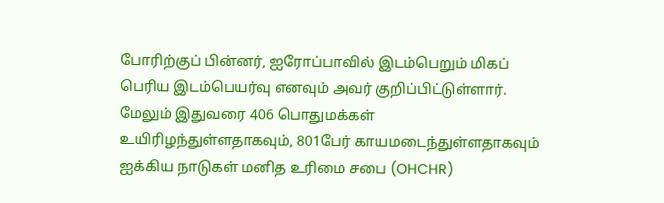போரிற்குப் பின்னர், ஐரோப்பாவில் இடம்பெறும் மிகப் பெரிய இடம்பெயர்வு எனவும் அவர் குறிப்பிட்டுள்ளார். மேலும் இதுவரை 406 பொதுமக்கள் உயிரிழந்துள்ளதாகவும், 801பேர் காயமடைந்துள்ளதாகவும் ஐக்கிய நாடுகள் மனித உரிமை சபை (OHCHR)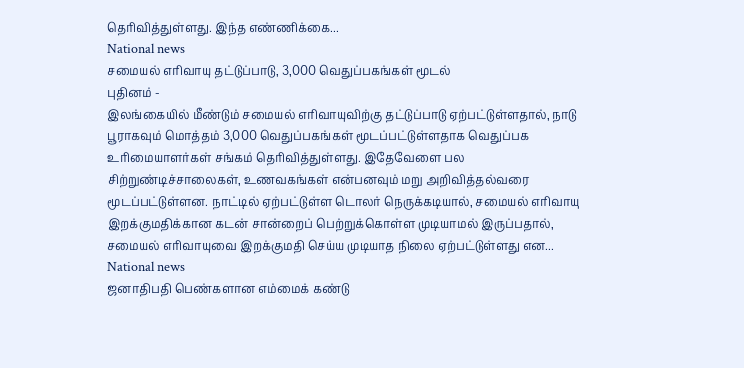தெரிவித்துள்ளது. இந்த எண்ணிக்கை...
National news
சமையல் எரிவாயு தட்டுப்பாடு, 3,000 வெதுப்பகங்கள் மூடல்
புதினம் -
இலங்கையில் மீண்டும் சமையல் எரிவாயுவிற்கு தட்டுப்பாடு ஏற்பட்டுள்ளதால், நாடு பூராகவும் மொத்தம் 3,000 வெதுப்பகங்கள் மூடப்பட்டுள்ளதாக வெதுப்பக உரிமையாளர்கள் சங்கம் தெரிவித்துள்ளது. இதேவேளை பல சிற்றுண்டிச்சாலைகள், உணவகங்கள் என்பனவும் மறு அறிவித்தல்வரை மூடப்பட்டுள்ளன. நாட்டில் ஏற்பட்டுள்ள டொலர் நெருக்கடியால், சமையல் எரிவாயு இறக்குமதிக்கான கடன் சான்றைப் பெற்றுக்கொள்ள முடியாமல் இருப்பதால், சமையல் எரிவாயுவை இறக்குமதி செய்ய முடியாத நிலை ஏற்பட்டுள்ளது என...
National news
ஜனாதிபதி பெண்களான எம்மைக் கண்டு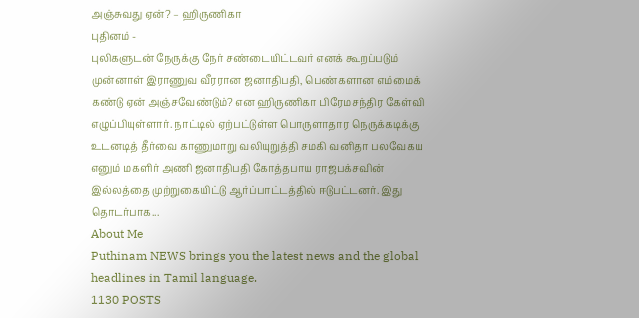அஞ்சுவது ஏன்? – ஹிருணிகா
புதினம் -
புலிகளுடன் நேருக்கு நேர் சண்டையிட்டவர் எனக் கூறப்படும் முன்னாள் இராணுவ வீரரான ஜனாதிபதி, பெண்களான எம்மைக் கண்டு ஏன் அஞ்சவேண்டும்? என ஹிருணிகா பிரேமசந்திர கேள்வி எழுப்பியுள்ளார். நாட்டில் ஏற்பட்டுள்ள பொருளாதார நெருக்கடிக்கு உடனடித் தீர்வை காணுமாறு வலியுறுத்தி சமகி வனிதா பலவேகய எனும் மகளிர் அணி ஜனாதிபதி கோத்தபாய ராஜபக்சவின் இல்லத்தை முற்றுகையிட்டு ஆர்ப்பாட்டத்தில் ஈடுபட்டனர். இது தொடர்பாக...
About Me
Puthinam NEWS brings you the latest news and the global headlines in Tamil language.
1130 POSTS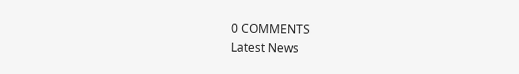0 COMMENTS
Latest News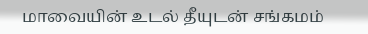மாவையின் உடல் தீயுடன் சங்கமம்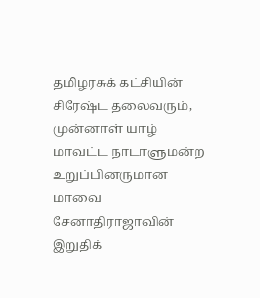தமிழரசுக் கட்சியின் சிரேஷ்ட தலைவரும், முன்னாள் யாழ் மாவட்ட நாடாளுமன்ற உறுப்பினருமான மாவை சேனாதிராஜாவின் இறுதிக்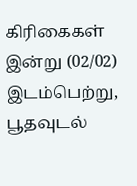கிரிகைகள் இன்று (02/02) இடம்பெற்று, பூதவுடல்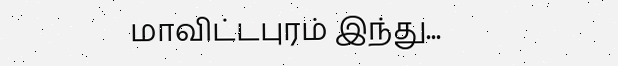மாவிட்டபுரம் இந்து...